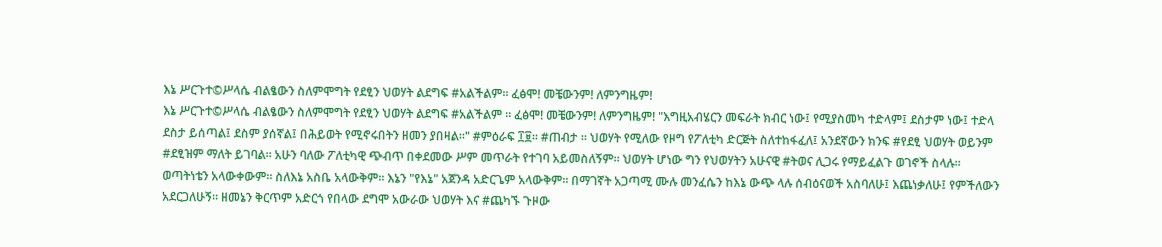እኔ ሥርጉተ©ሥላሴ ብልፄውን ስለምሞግት የደፂን ህወሃት ልደግፍ #አልችልም። ፈፅሞ! መቼውንም! ለምንግዜም!
እኔ ሥርጉተ©ሥላሴ ብልፄውን ስለምሞግት የደፂን ህወሃት ልደግፍ #አልችልም ። ፈፅሞ! መቼውንም! ለምንግዜም! "እግዚአብሄርን መፍራት ክብር ነው፤ የሚያስመካ ተድላም፤ ደስታም ነው፤ ተድላ ደስታ ይሰጣል፤ ደስም ያሰኛል፤ በሕይወት የሚኖሩበትን ዘመን ያበዛል።" #ምዕራፍ ፲፱። #ጠብታ ። ህወሃት የሚለው የዞግ የፖለቲካ ድርጅት ስለተከፋፈለ፤ አንደኛውን ክንፍ #የደፂ ህወሃት ወይንም #ደፂዝም ማለት ይገባል። አሁን ባለው ፖለቲካዊ ጭብጥ በቀደመው ሥም መጥራት የተገባ አይመስለኝም። ህወሃት ሆነው ግን የህወሃትን አሁናዊ #ትወና ሊጋሩ የማይፈልጉ ወገኖች ስላሉ። ወጣትነቴን አላውቀውም። ስለእኔ አስቤ አላውቅም። እኔን "የእኔ" አጀንዳ አድርጌም አላውቅም። በማገኛት አጋጣሚ ሙሉ መንፈሴን ከእኔ ውጭ ላሉ ሰብዕናወች አስባለሁ፤ እጨነቃለሁ፤ የምችለውን አደርጋለሁኝ። ዘመኔን ቅርጥም አድርጎ የበላው ደግሞ አውራው ህወሃት እና #ጨካኙ ጉዞው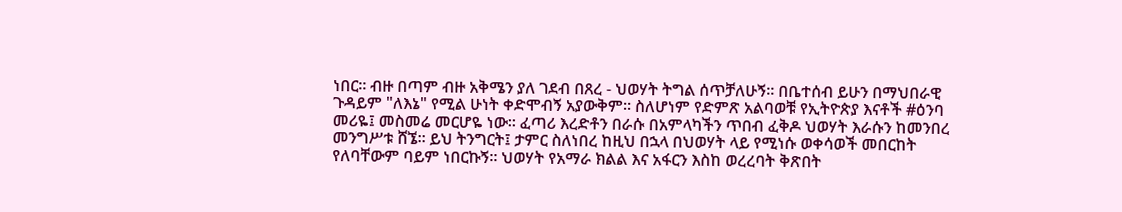ነበር። ብዙ በጣም ብዙ አቅሜን ያለ ገደብ በጸረ - ህወሃት ትግል ሰጥቻለሁኝ። በቤተሰብ ይሁን በማህበራዊ ጉዳይም "ለእኔ" የሚል ሁነት ቀድሞብኝ አያውቅም። ስለሆነም የድምጽ አልባወቹ የኢትዮጵያ እናቶች #ዕንባ መሪዬ፤ መስመሬ መርሆዬ ነው። ፈጣሪ እረድቶን በራሱ በአምላካችን ጥበብ ፈቅዶ ህወሃት እራሱን ከመንበረ መንግሥቱ ሸኜ። ይህ ትንግርት፤ ታምር ስለነበረ ከዚህ በኋላ በህወሃት ላይ የሚነሱ ወቀሳወች መበርከት የለባቸውም ባይም ነበርኩኝ። ህወሃት የአማራ ክልል እና አፋርን እስከ ወረረባት ቅጽበት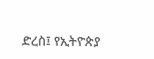ድረስ፤ የኢትዮጵያ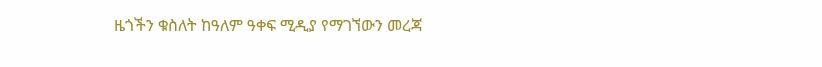ዜጎችን ቁስለት ከዓለም ዓቀፍ ሚዲያ የማገኘውን መረጃ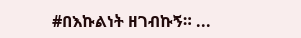#በእኩልነት ዘገብኩኝ። ...